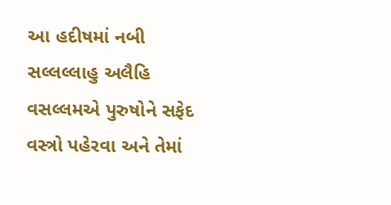આ હદીષમાં નબી સલ્લલ્લાહુ અલૈહિ વસલ્લમએ પુરુષોને સફેદ વસ્ત્રો પહેરવા અને તેમાં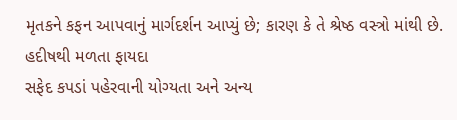મૃતકને કફન આપવાનું માર્ગદર્શન આપ્યું છે; કારણ કે તે શ્રેષ્ઠ વસ્ત્રો માંથી છે.
હદીષથી મળતા ફાયદા
સફેદ કપડાં પહેરવાની યોગ્યતા અને અન્ય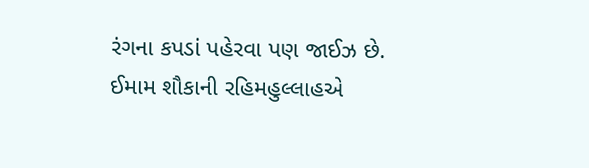રંગના કપડાં પહેરવા પણ જાઈઝ છે.
ઈમામ શૌકાની રહિમહુલ્લાહએ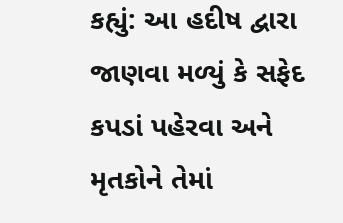કહ્યું: આ હદીષ દ્વારા જાણવા મળ્યું કે સફેદ કપડાં પહેરવા અને મૃતકોને તેમાં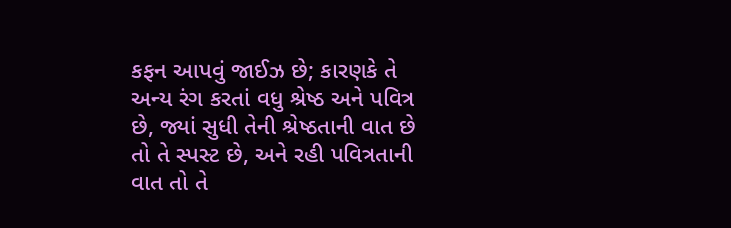કફન આપવું જાઈઝ છે; કારણકે તે અન્ય રંગ કરતાં વધુ શ્રેષ્ઠ અને પવિત્ર છે, જ્યાં સુધી તેની શ્રેષ્ઠતાની વાત છે તો તે સ્પસ્ટ છે, અને રહી પવિત્રતાની વાત તો તે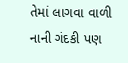તેમાં લાગવા વાળી નાની ગંદકી પણ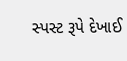સ્પસ્ટ રૂપે દેખાઈ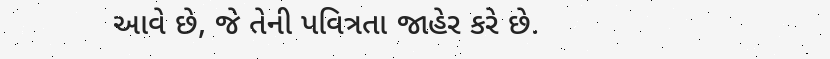આવે છે, જે તેની પવિત્રતા જાહેર કરે છે.